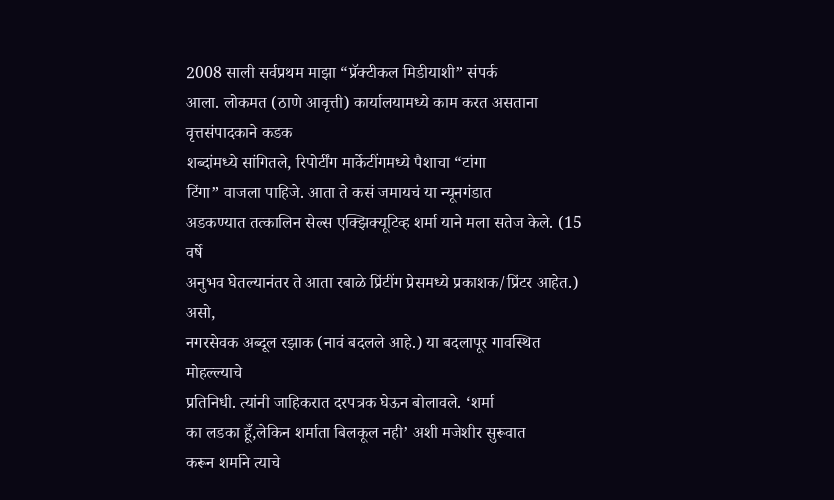2008 साली सर्वप्रथम माझा “प्रॅक्टीकल मिडीयाशी” संपर्क
आला. लोकमत (ठाणे आवृत्ती) कार्यालयामध्ये काम करत असताना वृत्तसंपादकाने कडक
शब्दांमध्ये सांगितले, रिपोर्टींग मार्केटींगमध्ये पैशाचा “टांगा
टिंगा” वाजला पाहिजे. आता ते कसं जमायचं या न्यूनगंडात
अडकण्यात तत्कालिन सेल्स एक्झिक्यूटिव्ह शर्मा याने मला सतेज केले. (15 वर्षे
अनुभव घेतल्यानंतर ते आता रबाळे प्रिंटींग प्रेसमध्ये प्रकाशक/प्रिंटर आहेत.) असो,
नगरसेवक अब्दूल रझाक (नावं बदलले आहे.) या बदलापूर गावस्थित मोहल्ल्याचे
प्रतिनिधी. त्यांनी जाहिकरात दरपत्रक घेऊन बोलावले. ‘शर्मा
का लडका हूँ,लेकिन शर्माता बिलकूल नही’ अशी मजेशीर सुरूवात
करून शर्माने त्याचे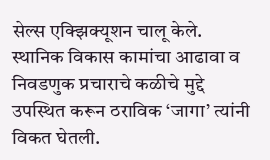सेल्स एक्झिक्यूशन चालू केले. स्थानिक विकास कामांचा आढावा व
निवडणुक प्रचाराचे कळीचे मुद्दे उपस्थित करून ठराविक ‘जागा’ त्यांनी विकत घेतली.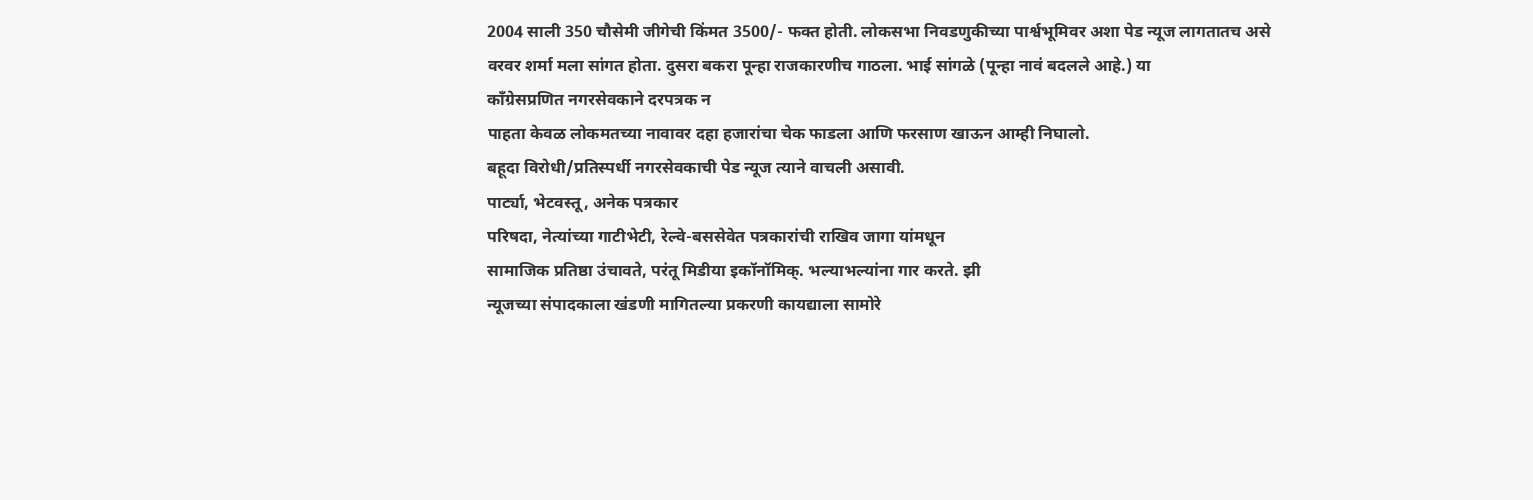2004 साली 350 चौसेमी जीगेची किंमत 3500/- फक्त होती. लोकसभा निवडणुकीच्या पार्श्वभूमिवर अशा पेड न्यूज लागतातच असे
वरवर शर्मा मला सांगत होता. दुसरा बकरा पून्हा राजकारणीच गाठला. भाई सांगळे (पून्हा नावं बदलले आहे.) या
काँग्रेसप्रणित नगरसेवकाने दरपत्रक न
पाहता केवळ लोकमतच्या नावावर दहा हजारांचा चेक फाडला आणि फरसाण खाऊन आम्ही निघालो.
बहूदा विरोधी/प्रतिस्पर्धी नगरसेवकाची पेड न्यूज त्याने वाचली असावी.
पार्ट्या, भेटवस्तू, अनेक पत्रकार
परिषदा, नेत्यांच्या गाटीभेटी, रेल्वे-बससेवेत पत्रकारांची राखिव जागा यांमधून
सामाजिक प्रतिष्ठा उंचावते, परंतू मिडीया इकॉनॉमिक्. भल्याभल्यांना गार करते. झी
न्यूजच्या संपादकाला खंडणी मागितल्या प्रकरणी कायद्याला सामोरे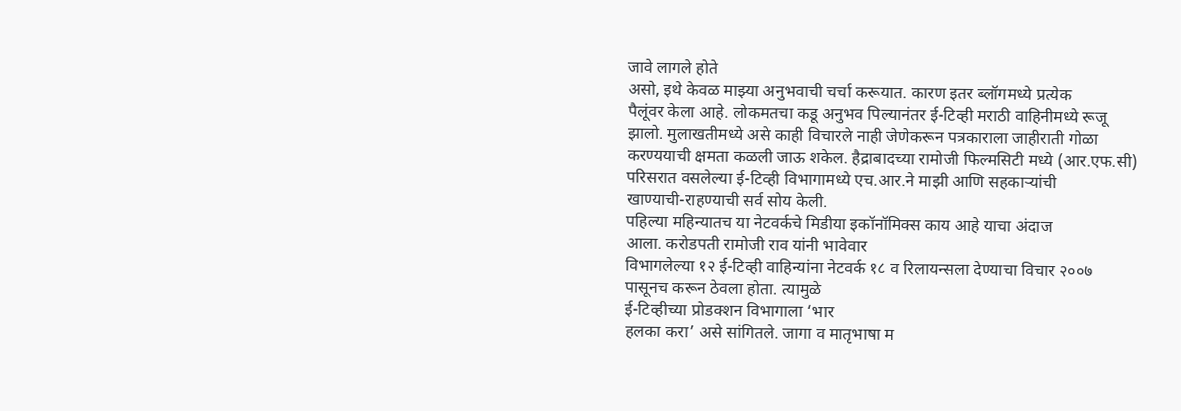जावे लागले होते
असो, इथे केवळ माझ्या अनुभवाची चर्चा करूयात. कारण इतर ब्लॉगमध्ये प्रत्येक
पैलूंवर केला आहे. लोकमतचा कडू अनुभव पिल्यानंतर ई-टिव्ही मराठी वाहिनीमध्ये रूजू
झालो. मुलाखतीमध्ये असे काही विचारले नाही जेणेकरून पत्रकाराला जाहीराती गोळा
करण्ययाची क्षमता कळली जाऊ शकेल. हैद्राबादच्या रामोजी फिल्मसिटी मध्ये (आर.एफ.सी)
परिसरात वसलेल्या ई-टिव्ही विभागामध्ये एच.आर.ने माझी आणि सहकाऱ्यांची
खाण्याची-राहण्याची सर्व सोय केली.
पहिल्या महिन्यातच या नेटवर्कचे मिडीया इकॉनॉमिक्स काय आहे याचा अंदाज
आला. करोडपती रामोजी राव यांनी भावेवार
विभागलेल्या १२ ई-टिव्ही वाहिन्यांना नेटवर्क १८ व रिलायन्सला देण्याचा विचार २००७
पासूनच करून ठेवला होता. त्यामुळे
ई-टिव्हीच्या प्रोडक्शन विभागाला ‘भार
हलका करा’ असे सांगितले. जागा व मातृभाषा म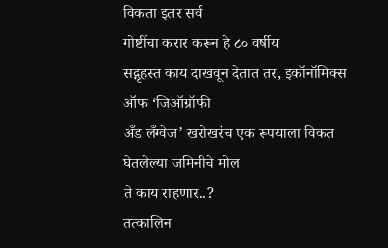विकता इतर सर्व
गोष्टींचा करार करून हे ८० वर्षीय
सद्गृहस्त काय दाखवून देतात तर, इकॉनॉमिक्स ऑफ ‘जिऑग्रॉफी
अँड लँग्वेज’ खरोखरंच एक रूपयाला विकत घेतलेल्या जमिनीचे मोल
ते काय राहणार..?
तत्कालिन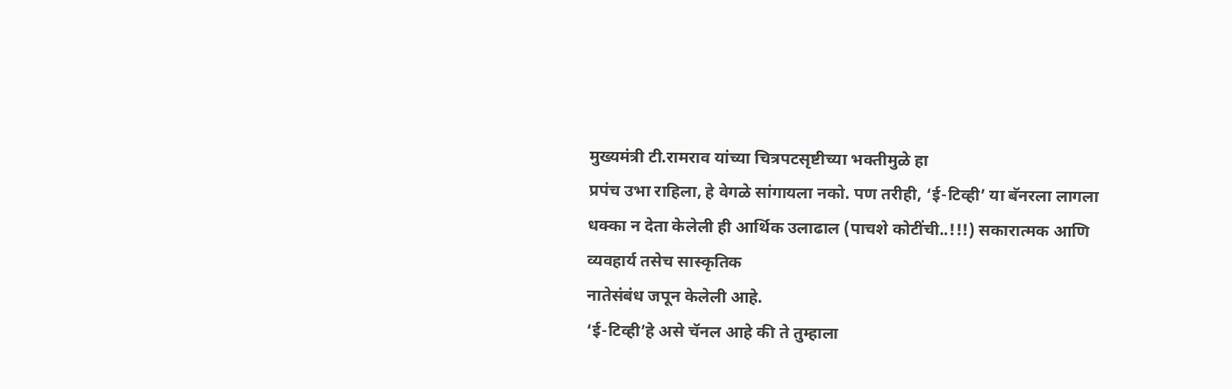मुख्यमंत्री टी.रामराव यांच्या चित्रपटसृष्टीच्या भक्तीमुळे हा
प्रपंच उभा राहिला, हे वेगळे सांगायला नको. पण तरीही, ‘ई-टिव्ही’ या बॅनरला लागला धक्का न देता केलेली ही आर्थिक उलाढाल (पाचशे कोटींची..!!!) सकारात्मक आणि व्यवहार्य तसेच सास्कृतिक
नातेसंबंध जपून केलेली आहे.
‘ई-टिव्ही’हे असे चॅनल आहे की ते तुम्हाला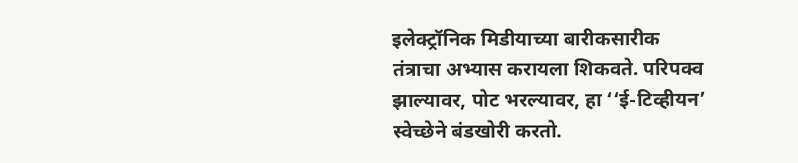इलेक्ट्रॉनिक मिडीयाच्या बारीकसारीक
तंत्राचा अभ्यास करायला शिकवते. परिपक्व झाल्यावर, पोट भरल्यावर, हा ‘‘ई-टिव्हीयन’ स्वेच्छेने बंडखोरी करतो.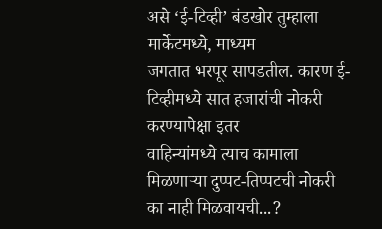असे ‘ई-टिव्ही’ बंडखोर तुम्हाला मार्केटमध्ये, माध्यम
जगतात भरपूर सापडतील. कारण ई-टिव्हीमध्ये सात हजारांची नोकरी करण्यापेक्षा इतर
वाहिन्यांमध्ये त्याच कामाला मिळणाऱ्या दुप्पट-तिप्पटची नोकरी का नाही मिळवायची...?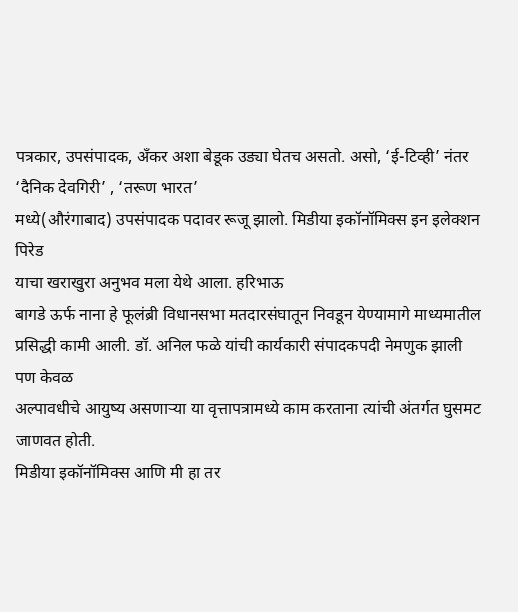पत्रकार, उपसंपादक, अँकर अशा बेडूक उड्या घेतच असतो. असो, ‘ई-टिव्ही’ नंतर ‘दैनिक देवगिरी’ , ‘तरूण भारत’
मध्ये(औरंगाबाद) उपसंपादक पदावर रूजू झालो. मिडीया इकॉनॉमिक्स इन इलेक्शन पिरेड
याचा खराखुरा अनुभव मला येथे आला. हरिभाऊ
बागडे ऊर्फ नाना हे फूलंब्री विधानसभा मतदारसंघातून निवडून येण्यामागे माध्यमातील
प्रसिद्धी कामी आली. डॉ. अनिल फळे यांची कार्यकारी संपादकपदी नेमणुक झाली पण केवळ
अल्पावधीचे आयुष्य असणाऱ्या या वृत्तापत्रामध्ये काम करताना त्यांची अंतर्गत घुसमट
जाणवत होती.
मिडीया इकॉनॉमिक्स आणि मी हा तर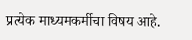प्रत्येक माध्यमकर्मीचा विषय आहे.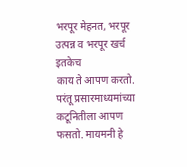भरपूर मेहनत, भरपूर उत्पन्न व भरपूर खर्च इतकेच
काय ते आपण करतो. परंतू प्रसारमाध्यमांच्या कटूनितीला आपण फसतो. मायमनी हे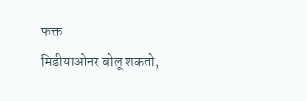फक्त
मिडीयाओनर बोलू शकतो,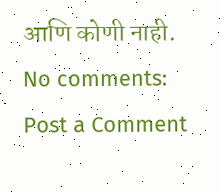आणि कोणी नाही.
No comments:
Post a Comment